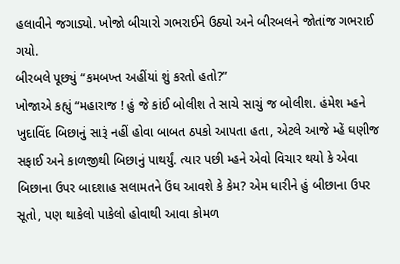હલાવીને જગાડ્યો. ખોજો બીચારો ગભરાઈને ઉઠ્યો અને બીરબલને જોતાંજ ગભરાઈ ગયો.
બીરબલે પૂછ્યું “કમબખ્ત અહીંયાં શું કરતો હતો?”
ખોજાએ કહ્યું “મહારાજ ! હું જે કાંઈ બોલીશ તે સાચે સાચું જ બોલીશ. હંમેશ મ્હને ખુદાવિંદ બિછાનું સારૂં નહીં હોવા બાબત ઠપકો આપતા હતા, એટલે આજે મ્હેં ઘણીજ સફાઈ અને કાળજીથી બિછાનું પાથર્યું. ત્યાર પછી મ્હને એવો વિચાર થયો કે એવા બિછાના ઉપર બાદશાહ સલામતને ઉંઘ આવશે કે કેમ? એમ ધારીને હું બીછાના ઉપર સૂતો, પણ થાકેલો પાકેલો હોવાથી આવા કોમળ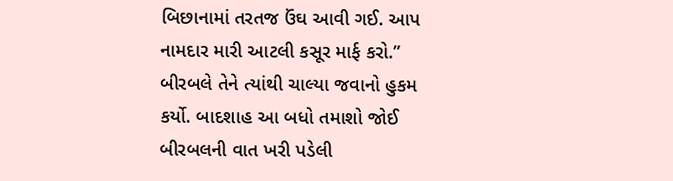બિછાનામાં તરતજ ઉંઘ આવી ગઈ. આપ નામદાર મારી આટલી કસૂર માર્ફ કરો.”
બીરબલે તેને ત્યાંથી ચાલ્યા જવાનો હુકમ કર્યો. બાદશાહ આ બધો તમાશો જોઈ બીરબલની વાત ખરી પડેલી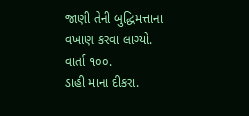જાણી તેની બુદ્ધિમત્તાના વખાણ કરવા લાગ્યો.
વાર્તા ૧૦૦.
ડાહી માના દીકરા.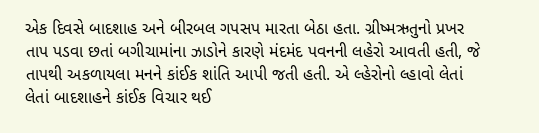એક દિવસે બાદશાહ અને બીરબલ ગપસપ મારતા બેઠા હતા. ગ્રીષ્મઋતુનો પ્રખર તાપ પડવા છતાં બગીચામાંના ઝાડોને કારણે મંદમંદ પવનની લહેરો આવતી હતી, જે તાપથી અકળાયલા મનને કાંઈક શાંતિ આપી જતી હતી. એ લ્હેરોનો લ્હાવો લેતાં લેતાં બાદશાહને કાંઈક વિચાર થઈ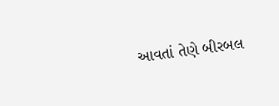આવતાં તેણે બીરબલ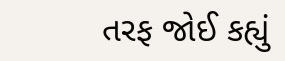તરફ જોઈ કહ્યું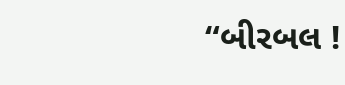“બીરબલ !